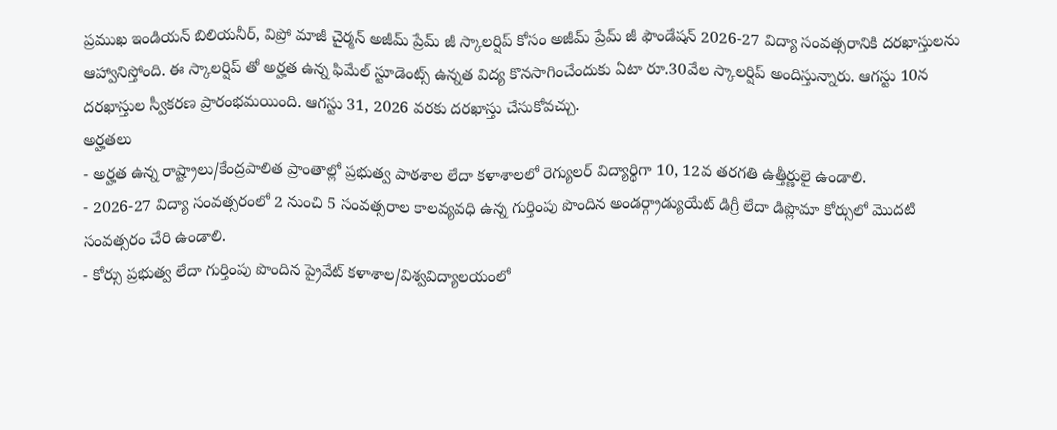ప్రముఖ ఇండియన్ బిలియనీర్, విప్రో మాజీ చైర్మన్ అజీమ్ ప్రేమ్ జీ స్కాలర్షిప్ కోసం అజీమ్ ప్రేమ్ జీ ఫౌండేషన్ 2026-27 విద్యా సంవత్సరానికి దరఖాస్తులను ఆహ్వానిస్తోంది. ఈ స్కాలర్షిప్ తో అర్హత ఉన్న ఫిమేల్ స్టూడెంట్స్ ఉన్నత విద్య కొనసాగించేందుకు ఏటా రూ.30వేల స్కాలర్షిప్ అందిస్తున్నారు. ఆగస్టు 10న దరఖాస్తుల స్వీకరణ ప్రారంభమయింది. ఆగస్టు 31, 2026 వరకు దరఖాస్తు చేసుకోవచ్చు.
అర్హతలు
- అర్హత ఉన్న రాష్ట్రాలు/కేంద్రపాలిత ప్రాంతాల్లో ప్రభుత్వ పాఠశాల లేదా కళాశాలలో రెగ్యులర్ విద్యార్థిగా 10, 12వ తరగతి ఉత్తీర్ణులై ఉండాలి.
- 2026-27 విద్యా సంవత్సరంలో 2 నుంచి 5 సంవత్సరాల కాలవ్యవధి ఉన్న గుర్తింపు పొందిన అండర్గ్రాడ్యుయేట్ డిగ్రీ లేదా డిప్లొమా కోర్సులో మొదటి సంవత్సరం చేరి ఉండాలి.
- కోర్సు ప్రభుత్వ లేదా గుర్తింపు పొందిన ప్రైవేట్ కళాశాల/విశ్వవిద్యాలయంలో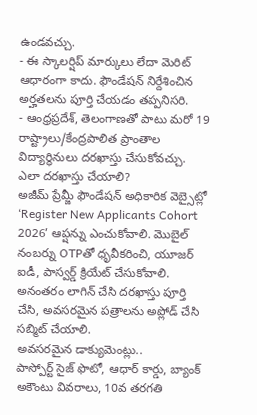ఉండవచ్చు.
- ఈ స్కాలర్షిప్ మార్కులు లేదా మెరిట్ ఆధారంగా కాదు. ఫౌండేషన్ నిర్దేశించిన అర్హతలను పూర్తి చేయడం తప్పనిసరి.
- ఆంధ్రప్రదేశ్, తెలంగాణతో పాటు మరో 19 రాష్ట్రాలు/కేంద్రపాలిత ప్రాంతాల విద్యార్థినులు దరఖాస్తు చేసుకోవచ్చు.
ఎలా దరఖాస్తు చేయాలి?
అజీమ్ ప్రేమ్జీ ఫౌండేషన్ అధికారిక వెబ్సైట్లో ‘Register New Applicants Cohort 2026’ ఆప్షన్ను ఎంచుకోవాలి. మొబైల్ నంబర్ను OTPతో ధృవీకరించి, యూజర్ ఐడీ, పాస్వర్డ్ క్రియేట్ చేసుకోవాలి. అనంతరం లాగిన్ చేసి దరఖాస్తు పూర్తి చేసి, అవసరమైన పత్రాలను అప్లోడ్ చేసి సబ్మిట్ చేయాలి.
అవసరమైన డాక్యుమెంట్లు..
పాస్పోర్ట్ సైజ్ ఫొటో, ఆధార్ కార్డు, బ్యాంక్ అకౌంటు వివరాలు, 10వ తరగతి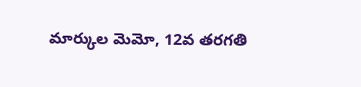మార్కుల మెమో, 12వ తరగతి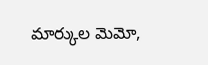మార్కుల మెమో,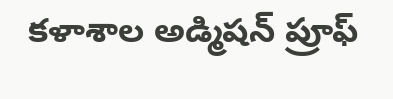కళాశాల అడ్మిషన్ ప్రూఫ్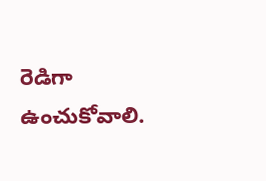రెడిగా ఉంచుకోవాలి.